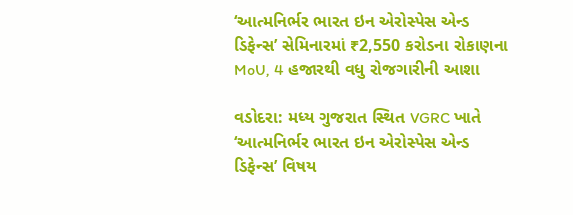‘આત્મનિર્ભર ભારત ઇન એરોસ્પેસ એન્ડ ડિફેન્સ’ સેમિનારમાં ₹2,550 કરોડના રોકાણના MoU, 4 હજારથી વધુ રોજગારીની આશા

વડોદરા: મધ્ય ગુજરાત સ્થિત VGRC ખાતે ‘આત્મનિર્ભર ભારત ઇન એરોસ્પેસ એન્ડ ડિફેન્સ’ વિષય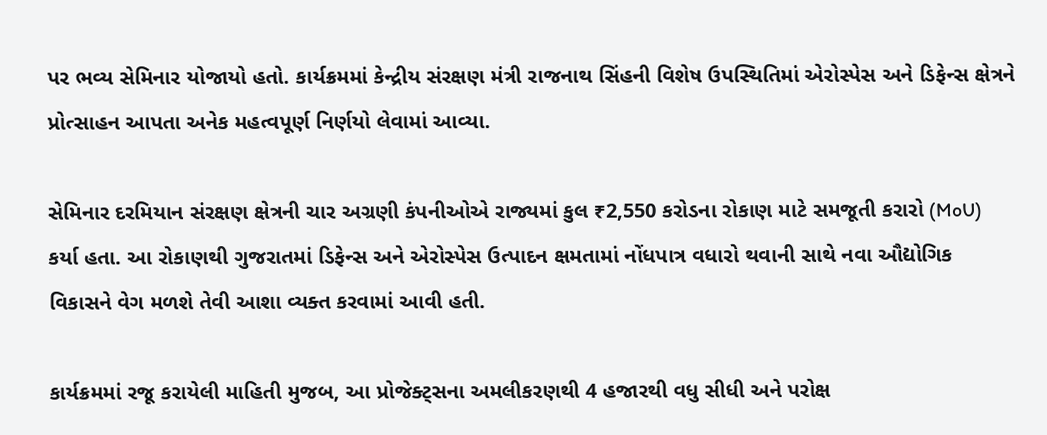પર ભવ્ય સેમિનાર યોજાયો હતો. કાર્યક્રમમાં કેન્દ્રીય સંરક્ષણ મંત્રી રાજનાથ સિંહની વિશેષ ઉપસ્થિતિમાં એરોસ્પેસ અને ડિફેન્સ ક્ષેત્રને પ્રોત્સાહન આપતા અનેક મહત્વપૂર્ણ નિર્ણયો લેવામાં આવ્યા.

સેમિનાર દરમિયાન સંરક્ષણ ક્ષેત્રની ચાર અગ્રણી કંપનીઓએ રાજ્યમાં કુલ ₹2,550 કરોડના રોકાણ માટે સમજૂતી કરારો (MoU) કર્યા હતા. આ રોકાણથી ગુજરાતમાં ડિફેન્સ અને એરોસ્પેસ ઉત્પાદન ક્ષમતામાં નોંધપાત્ર વધારો થવાની સાથે નવા ઔદ્યોગિક વિકાસને વેગ મળશે તેવી આશા વ્યક્ત કરવામાં આવી હતી.

કાર્યક્રમમાં રજૂ કરાયેલી માહિતી મુજબ, આ પ્રોજેક્ટ્સના અમલીકરણથી 4 હજારથી વધુ સીધી અને પરોક્ષ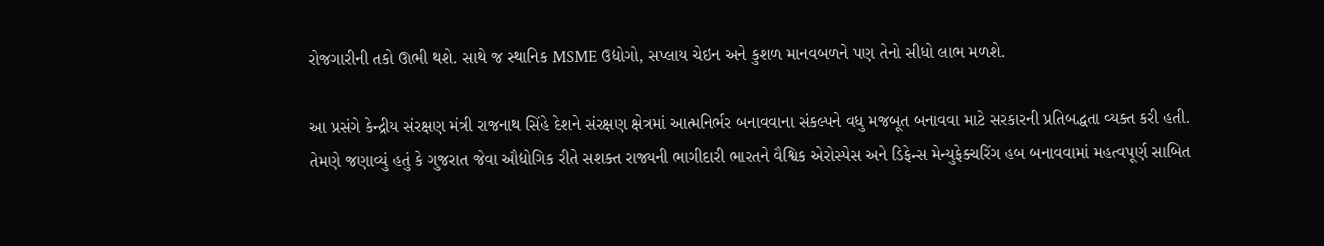રોજગારીની તકો ઊભી થશે. સાથે જ સ્થાનિક MSME ઉદ્યોગો, સપ્લાય ચેઇન અને કુશળ માનવબળને પણ તેનો સીધો લાભ મળશે.

આ પ્રસંગે કેન્દ્રીય સંરક્ષણ મંત્રી રાજનાથ સિંહે દેશને સંરક્ષણ ક્ષેત્રમાં આત્મનિર્ભર બનાવવાના સંકલ્પને વધુ મજબૂત બનાવવા માટે સરકારની પ્રતિબદ્ધતા વ્યક્ત કરી હતી. તેમણે જણાવ્યું હતું કે ગુજરાત જેવા ઔદ્યોગિક રીતે સશક્ત રાજ્યની ભાગીદારી ભારતને વૈશ્વિક એરોસ્પેસ અને ડિફેન્સ મેન્યુફેક્ચરિંગ હબ બનાવવામાં મહત્વપૂર્ણ સાબિત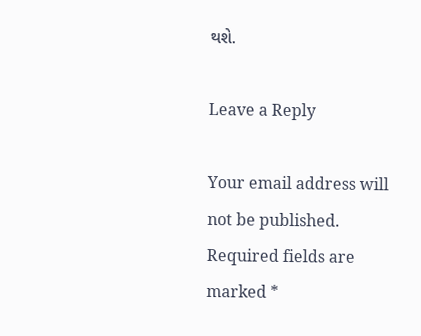થશે.

Leave a Reply

Your email address will not be published. Required fields are marked *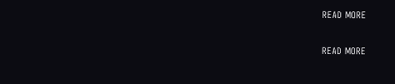READ MORE

READ MORE